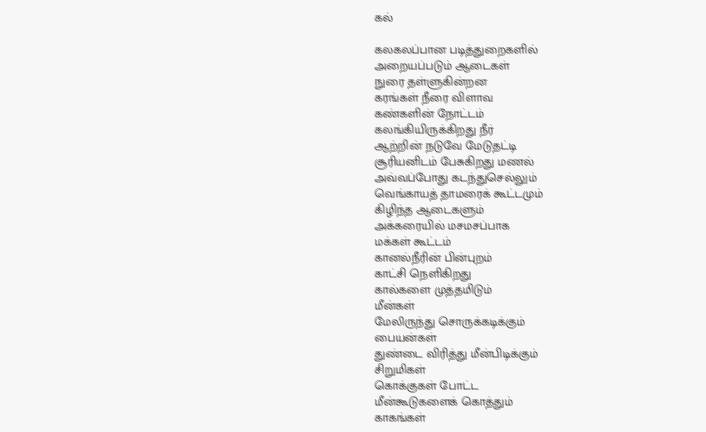கல்

கலகலப்பான படித்துறைகளில்
அறையப்படும் ஆடைகள்
நுரை தள்ளுகின்றன
கரங்கள் நீரை விளாவ
கண்களின் நோட்டம்
கலங்கியிருக்கிறது நீர்
ஆற்றின் நடுவே மேடுதட்டி
சூரியனிடம் பேசுகிறது மணல்
அவ்வப்போது கடந்துசெல்லும்
வெங்காயத் தாமரைக் கூட்டமும்
கிழிந்த ஆடைகளும்
அக்கரையில் மசமசப்பாக
மக்கள் கூட்டம்
கானல்நீரின் பின்புறம்
காட்சி நெளிகிறது
கால்களை முத்தமிடும்
மீன்கள்
மேலிருந்து சொருக்கடிக்கும்
பையன்கள்
துண்டை விரித்து மீன்பிடிக்கும்
சிறுமிகள்
கொக்குகள் போட்ட
மீன்கூடுகளைக் கொத்தும்
காகங்கள்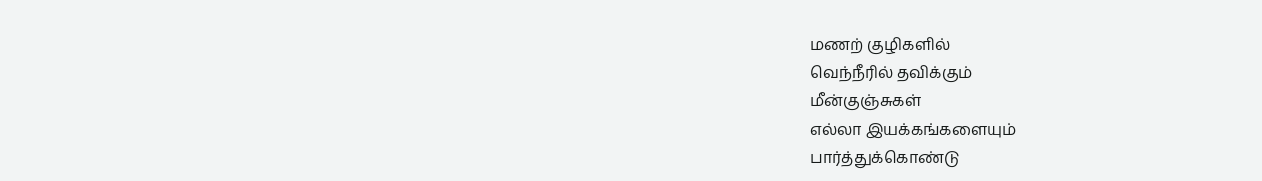மணற் குழிகளில்
வெந்நீரில் தவிக்கும்
மீன்குஞ்சுகள்
எல்லா இயக்கங்களையும்
பார்த்துக்கொண்டு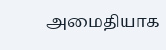அமைதியாக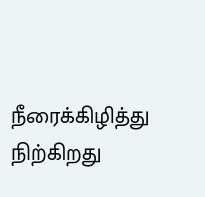நீரைக்கிழித்து நிற்கிறது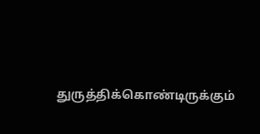துருத்திக்கொண்டிருக்கும்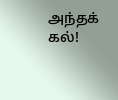அந்தக் கல்!